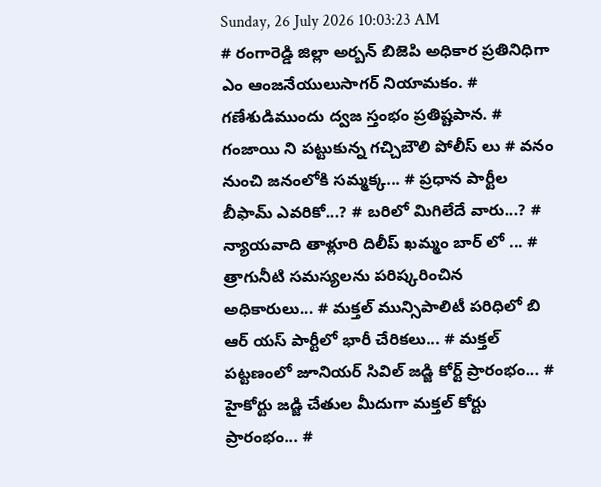Sunday, 26 July 2026 10:03:23 AM
# రంగారెడ్డి జిల్లా అర్బన్ బిజెపి అధికార ప్రతినిధిగా ఎం ఆంజనేయులుసాగర్ నియామకం. # గణేశుడిముందు ద్వజ స్తంభం ప్రతిష్టపాన. # గంజాయి ని పట్టుకున్న గచ్చిబౌలి పోలీస్ లు # వనం నుంచి జనంలోకి సమ్మక్క... # ప్రధాన పార్టీల బీఫామ్ ఎవరికో...? # బరిలో మిగిలేదే వారు...? # న్యాయవాది తాళ్లూరి దిలీప్ ఖమ్మం బార్ లో ... # త్రాగునీటి సమస్యలను పరిష్కరించిన అధికారులు... # మక్తల్ మున్సిపాలిటీ పరిధిలో బి ఆర్ యస్ పార్టీలో భారీ చేరికలు... # మక్తల్ పట్టణంలో జూనియర్ సివిల్ జడ్జి కోర్ట్ ప్రారంభం... # హైకోర్టు జడ్జి చేతుల మీదుగా మక్తల్ కోర్టు ప్రారంభం... #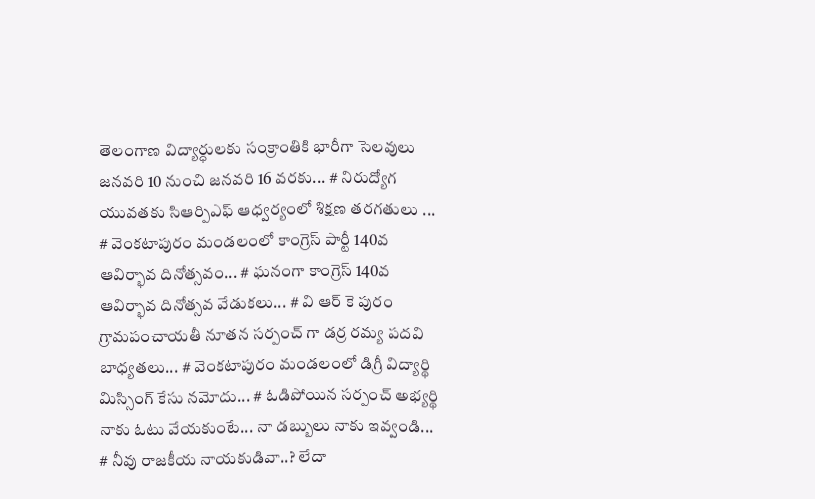తెలంగాణ విద్యార్ధులకు సంక్రాంతికి భారీగా సెలవులు జనవరి 10 నుంచి జనవరి 16 వరకు... # నిరుద్యోగ యువతకు సిఆర్పిఎఫ్ ఆధ్వర్యంలో శిక్షణ తరగతులు ... # వెంకటాపురం మండలంలో కాంగ్రెస్ పార్టీ 140వ ఆవిర్భావ దినోత్సవం... # ఘనంగా కాంగ్రెస్ 140వ ఆవిర్భావ దినోత్సవ వేడుకలు... # వి ఆర్ కె పురం గ్రామపంచాయతీ నూతన సర్పంచ్ గా డర్ర రమ్య పదవి బాధ్యతలు... # వెంకటాపురం మండలంలో డిగ్రీ విద్యార్థి మిస్సింగ్ కేసు నమోదు... # ఓడిపోయిన సర్పంచ్ అభ్యర్థి నాకు ఓటు వేయకుంటే... నా డబ్బులు నాకు ఇవ్వండి... # నీవు రాజకీయ నాయకుడివా..? లేదా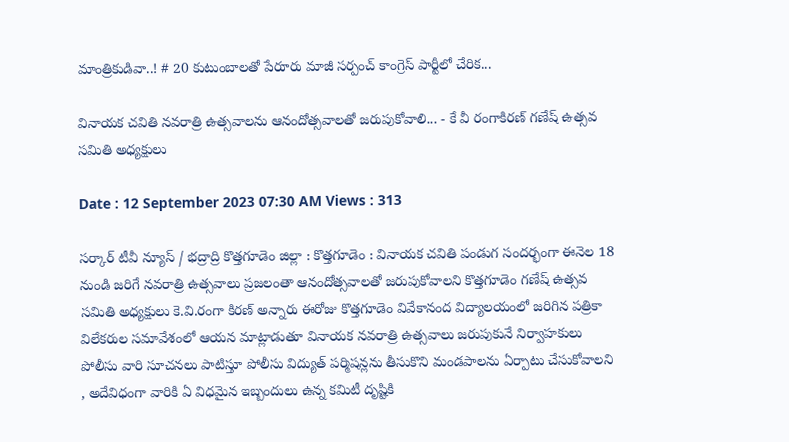మాంత్రికుడివా..! # 20 కుటుంబాలతో పేరూరు మాజీ సర్పంచ్ కాంగ్రెస్ పార్టీలో చేరిక...

వినాయక చవితి నవరాత్రి ఉత్సవాలను ఆనందోత్సవాలతో జరుపుకోవాలి... - కే వీ రంగాకిరణ్ గణేష్ ఉత్సవ సమితి అధ్యక్షులు

Date : 12 September 2023 07:30 AM Views : 313

సర్కార్ టీవీ న్యూస్ / భద్రాద్రి కొత్తగూడెం జిల్లా : కొత్తగూడెం : వినాయక చవితి పండుగ సందర్భంగా ఈనెల 18 నుండి జరిగే నవరాత్రి ఉత్సవాలు ప్రజలంతా ఆనందోత్సవాలతో జరుపుకోవాలని కొత్తగూడెం గణేష్ ఉత్సవ సమితి అధ్యక్షులు కె.వి.రంగా కిరణ్ అన్నారు ఈరోజు కొత్తగూడెం వివేకానంద విద్యాలయంలో జరిగిన పత్రికా విలేకరుల సమావేశంలో ఆయన మాట్లాడుతూ వినాయక నవరాత్రి ఉత్సవాలు జరుపుకునే నిర్వాహకులు పోలీసు వారి సూచనలు పాటిస్తూ పోలీసు విద్యుత్ పర్మిషన్లను తీసుకొని మండపాలను ఏర్పాటు చేసుకోవాలని , అదేవిధంగా వారికి ఏ విధమైన ఇబ్బందులు ఉన్న కమిటీ దృష్టికి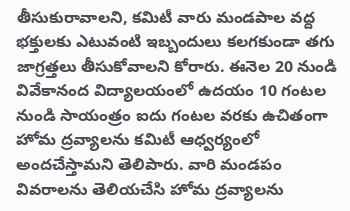తీసుకురావాలని, కమిటీ వారు మండపాల వద్ద భక్తులకు ఎటువంటి ఇబ్బందులు కలగకుండా తగు జాగ్రత్తలు తీసుకోవాలని కోరారు. ఈనెల 20 నుండి వివేకానంద విద్యాలయంలో ఉదయం 10 గంటల నుండి సాయంత్రం ఐదు గంటల వరకు ఉచితంగా హోమ ద్రవ్యాలను కమిటీ ఆధ్వర్యంలో అందచేస్తామని తెలిపారు. వారి మండపం వివరాలను తెలియచేసి హోమ ద్రవ్యాలను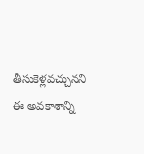తీసుకెళ్లవచ్చునని ఈ అవకాశాన్ని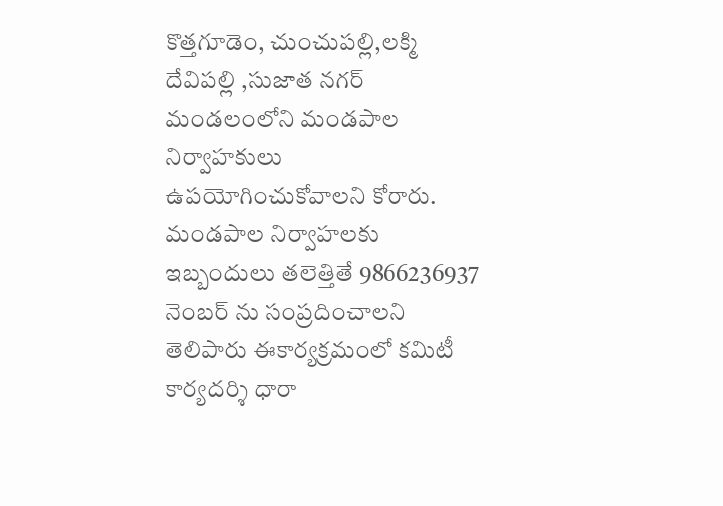కొత్తగూడెం, చుంచుపల్లి,లక్మి దేవిపల్లి ,సుజాత నగర్ మండలంలోని మండపాల నిర్వాహకులు ఉపయోగించుకోవాలని కోరారు. మండపాల నిర్వాహలకు ఇబ్బందులు తలెత్తితే 9866236937 నెంబర్ ను సంప్రదించాలని తెలిపారు ఈకార్యక్రమంలో కమిటీ కార్యదర్శి ధారా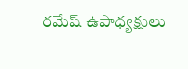రమేష్ ఉపాధ్యక్షులు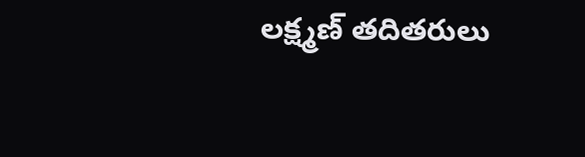లక్ష్మణ్ తదితరులు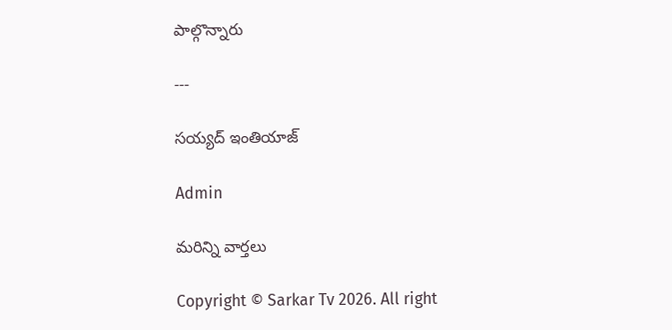పాల్గొన్నారు

---

సయ్యద్ ఇంతియాజ్

Admin

మరిన్ని వార్తలు

Copyright © Sarkar Tv 2026. All right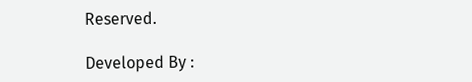Reserved.

Developed By :